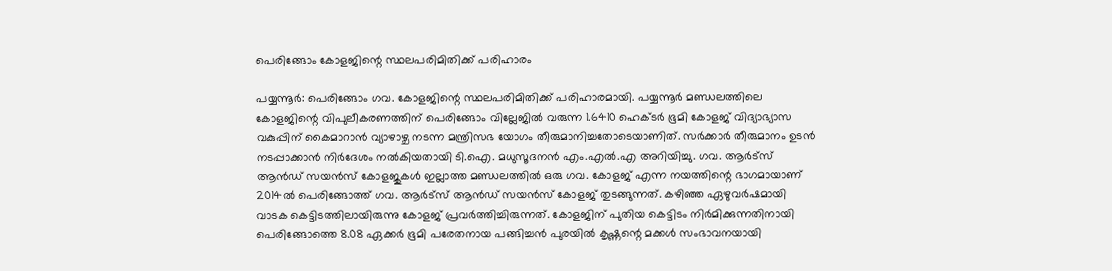പെരിങ്ങോം കോളജിന്റെ സ്ഥലപരിമിതിക്ക് പരിഹാരം

പയ്യന്നൂർ: പെരിങ്ങോം ഗവ. കോളജിന്റെ സ്ഥലപരിമിതിക്ക് പരിഹാരമായി. പയ്യന്നൂർ മണ്ഡലത്തിലെ കോളജിന്റെ വിപുലീകരണത്തിന് പെരിങ്ങോം വില്ലേജിൽ വരുന്ന 1.6410 ഹെക്ടർ ഭൂമി കോളജ് വിദ്യാഭ്യാസ വകുപ്പിന് കൈമാറാൻ വ്യാഴാഴ്ച നടന്ന മന്ത്രിസഭ യോഗം തീരുമാനിച്ചതോടെയാണിത്. സർക്കാർ തീരുമാനം ഉടൻ നടപ്പാക്കാൻ നിർദേശം നൽകിയതായി ടി.ഐ. മധുസൂദനൻ എം.എൽ.എ അറിയിച്ചു. ഗവ. ആർട്സ് ആൻഡ് സയൻസ് കോളജുകൾ ഇല്ലാത്ത മണ്ഡലത്തിൽ ഒരു ഗവ. കോളജ് എന്ന നയത്തിന്റെ ഭാഗമായാണ് 2014ൽ പെരിങ്ങോത്ത് ഗവ. ആർട്സ് ആൻഡ് സയൻസ് കോളജ് തുടങ്ങുന്നത്. കഴിഞ്ഞ ഏഴുവർഷമായി വാടക കെട്ടിടത്തിലായിരുന്നു കോളജ് പ്രവർത്തിച്ചിരുന്നത്. കോളജിന് പുതിയ കെട്ടിടം നിർമിക്കുന്നതിനായി പെരിങ്ങോത്തെ 8.08 ഏക്കർ ഭൂമി പരേതനായ പങ്ങിച്ചൻ പുരയിൽ കൃഷ്ണന്റെ മക്കൾ സംഭാവനയായി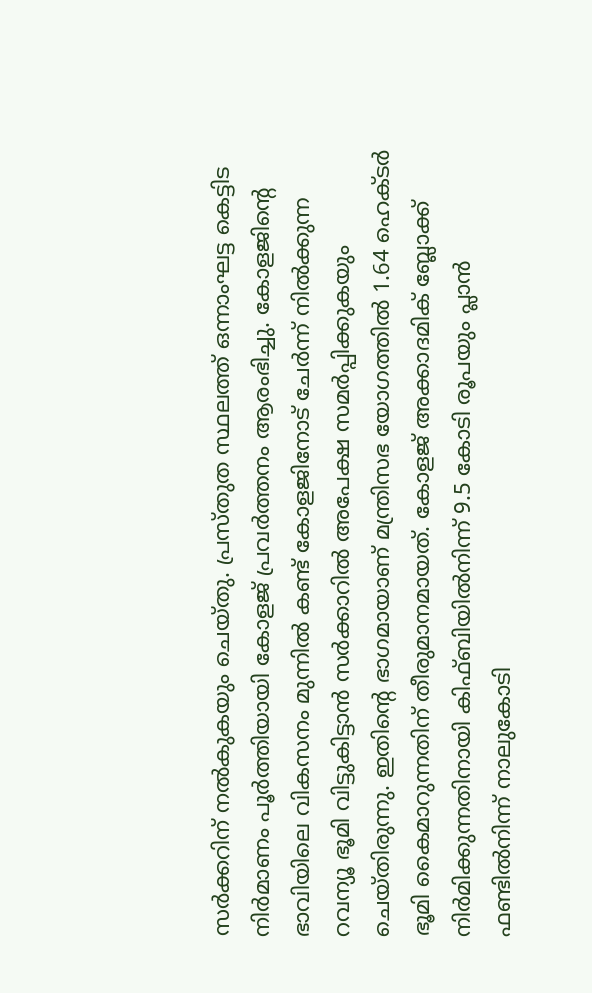സർക്കറിന് നൽകുകയും ചെയ്തു. പ്രസ്തുത സ്ഥലത്ത് ഒന്നാംഘട്ട കെട്ടിട നിർമാണം പൂർത്തിയായി കോളജ് പ്രവർത്തനം ആരംഭിച്ചു. കോളജിന്റെ ഭാവിയിലെ വികസനം മുന്നിൽ കണ്ട് കോളജിനോട് ചേർന്ന് നിൽക്കുന്ന റവന്യൂ ഭൂമി വിട്ടുകിട്ടാൻ സർക്കാറിൽ അപേക്ഷ സമർപ്പിക്കുകയും ചെയ്തിരുന്നു. ഇതിന്റെ ഭാഗമായാണ് മന്ത്രിസഭ യോഗത്തിൽ 1.64 ഹെക്ടർ ഭൂമി കൈമാറുന്നതിന് തീരുമാനമായത്. കോളജ് അക്കാദമിക് ബ്ലോക്ക് നിർമിക്കുന്നതിനായി കിഫ്ബിയിൽനിന്ന് 9.5 കോടി രൂപയും പ്ലാൻ ഫണ്ടിൽനിന്ന് നാലുകോടി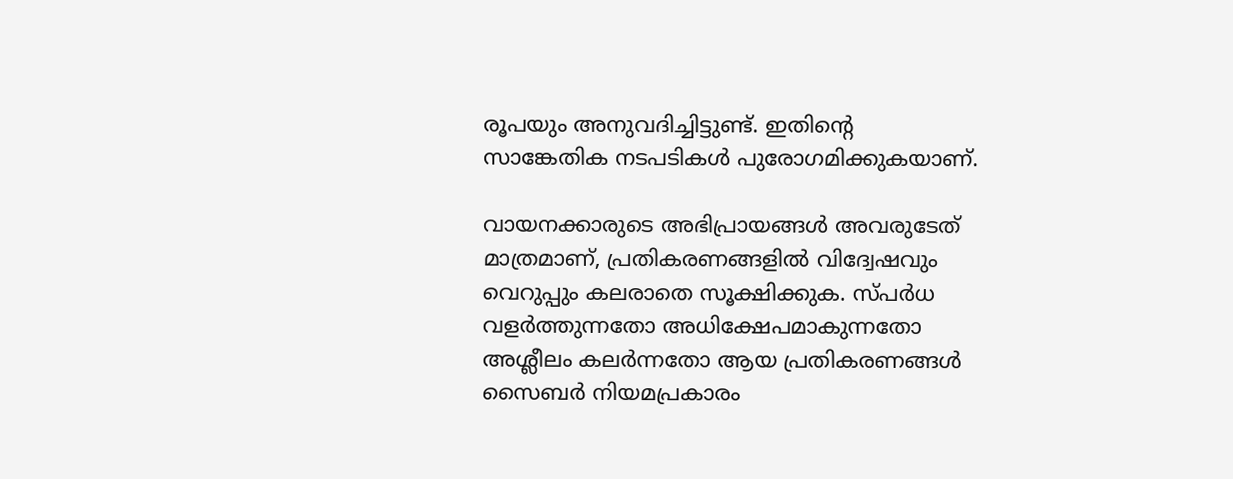രൂപയും അനുവദിച്ചിട്ടുണ്ട്. ഇതിന്റെ സാങ്കേതിക നടപടികൾ പുരോഗമിക്കുകയാണ്.

വായനക്കാരുടെ അഭിപ്രായങ്ങള്‍ അവരുടേത് മാത്രമാണ്, പ്രതികരണങ്ങളിൽ വിദ്വേഷവും വെറുപ്പും കലരാതെ സൂക്ഷിക്കുക. സ്പർധ വളർത്തുന്നതോ അധിക്ഷേപമാകുന്നതോ അശ്ലീലം കലർന്നതോ ആയ പ്രതികരണങ്ങൾ സൈബർ നിയമപ്രകാരം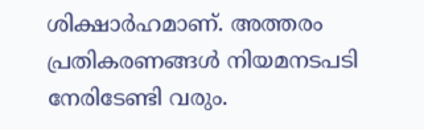ശിക്ഷാർഹമാണ്. അത്തരം പ്രതികരണങ്ങൾ നിയമനടപടി നേരിടേണ്ടി വരും.